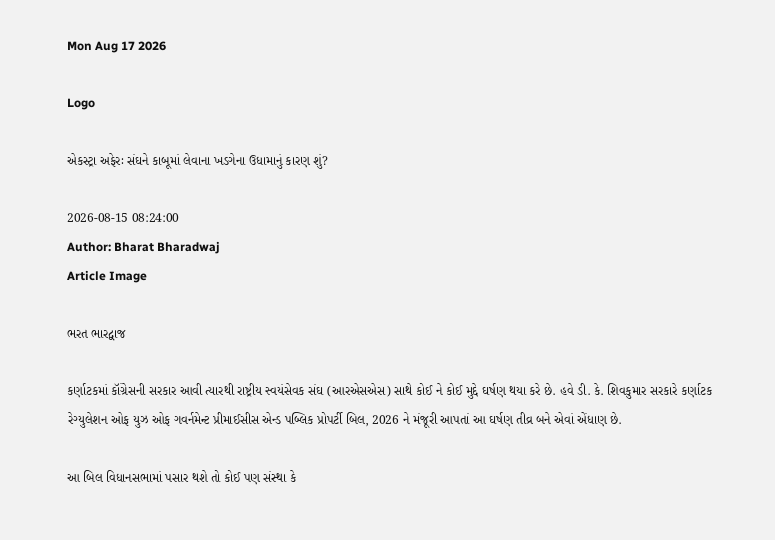Mon Aug 17 2026

Logo

એકસ્ટ્રા અફેરઃ સંઘને કાબૂમાં લેવાના ખડગેના ઉધામાનું કારણ શું?

2026-08-15 08:24:00
Author: Bharat Bharadwaj
Article Image

ભરત ભારદ્વાજ

કર્ણાટકમાં કૉંગ્રેસની સરકાર આવી ત્યારથી રાષ્ટ્રીય સ્વયંસેવક સંઘ (આરએસએસ) સાથે કોઈ ને કોઈ મુદ્દે ઘર્ષણ થયા કરે છે. હવે ડી. કે. શિવકુમાર સરકારે કર્ણાટક રેગ્યુલેશન ઓફ યુઝ ઓફ ગવર્નમેન્ટ પ્રીમાઈસીસ એન્ડ પબ્લિક પ્રોપર્ટી બિલ, 2026 ને મંજૂરી આપતાં આ ઘર્ષણ તીવ્ર બને એવાં એંધાણ છે.

આ બિલ વિધાનસભામાં પસાર થશે તો કોઈ પણ સંસ્થા કે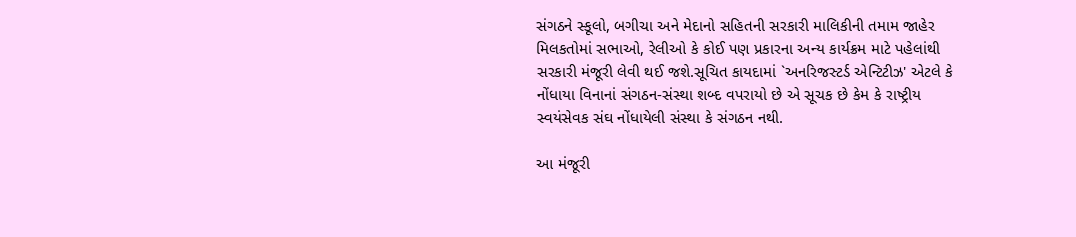સંગઠને સ્કૂલો, બગીચા અને મેદાનો સહિતની સરકારી માલિકીની તમામ જાહેર મિલકતોમાં સભાઓ, રેલીઓ કે કોઈ પણ પ્રકારના અન્ય કાર્યક્રમ માટે પહેલાંથી સરકારી મંજૂરી લેવી થઈ જશે.સૂચિત કાયદામાં `અનરિજસ્ટર્ડ એન્ટિટીઝ' એટલે કે નોંધાયા વિનાનાં સંગઠન-સંસ્થા શબ્દ વપરાયો છે એ સૂચક છે કેમ કે રાષ્ટ્રીય સ્વયંસેવક સંઘ નોંધાયેલી સંસ્થા કે સંગઠન નથી.

આ મંજૂરી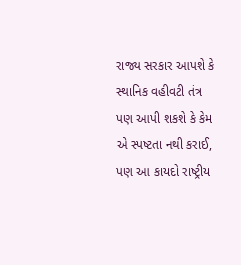રાજ્ય સરકાર આપશે કે સ્થાનિક વહીવટી તંત્ર પણ આપી શકશે કે કેમ એ સ્પષ્ટતા નથી કરાઈ, પણ આ કાયદો રાષ્ટ્રીય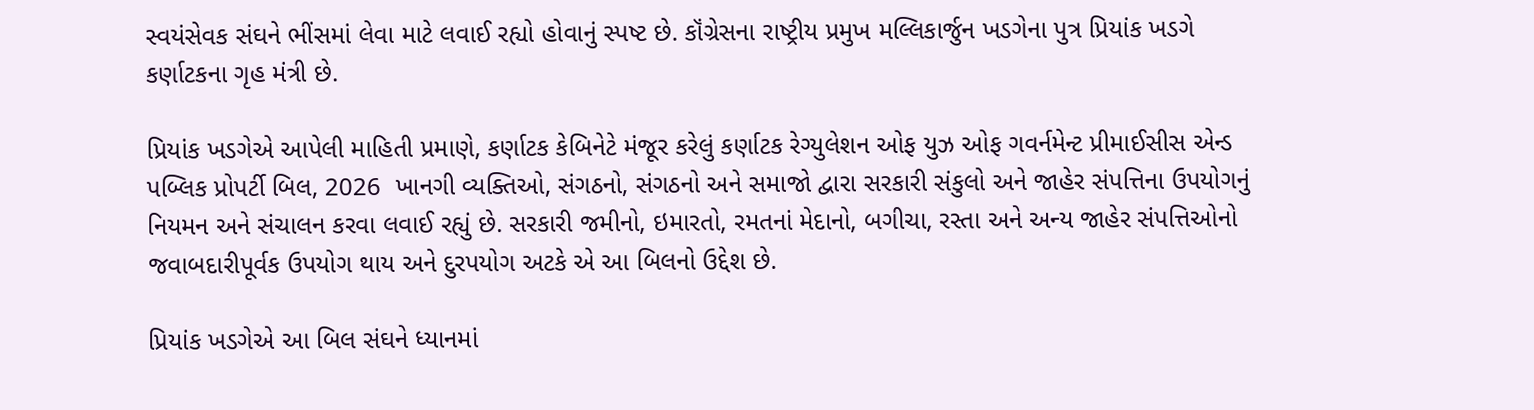સ્વયંસેવક સંઘને ભીંસમાં લેવા માટે લવાઈ રહ્યો હોવાનું સ્પષ્ટ છે. કૉંગ્રેસના રાષ્ટ્રીય પ્રમુખ મલ્લિકાર્જુન ખડગેના પુત્ર પ્રિયાંક ખડગે કર્ણાટકના ગૃહ મંત્રી છે.

પ્રિયાંક ખડગેએ આપેલી માહિતી પ્રમાણે, કર્ણાટક કેબિનેટે મંજૂર કરેલું કર્ણાટક રેગ્યુલેશન ઓફ યુઝ ઓફ ગવર્નમેન્ટ પ્રીમાઈસીસ એન્ડ પબ્લિક પ્રોપર્ટી બિલ, 2026  ખાનગી વ્યક્તિઓ, સંગઠનો, સંગઠનો અને સમાજો દ્વારા સરકારી સંકુલો અને જાહેર સંપત્તિના ઉપયોગનું નિયમન અને સંચાલન કરવા લવાઈ રહ્યું છે. સરકારી જમીનો, ઇમારતો, રમતનાં મેદાનો, બગીચા, રસ્તા અને અન્ય જાહેર સંપત્તિઓનો જવાબદારીપૂર્વક ઉપયોગ થાય અને દુરપયોગ અટકે એ આ બિલનો ઉદ્દેશ છે.

પ્રિયાંક ખડગેએ આ બિલ સંઘને ધ્યાનમાં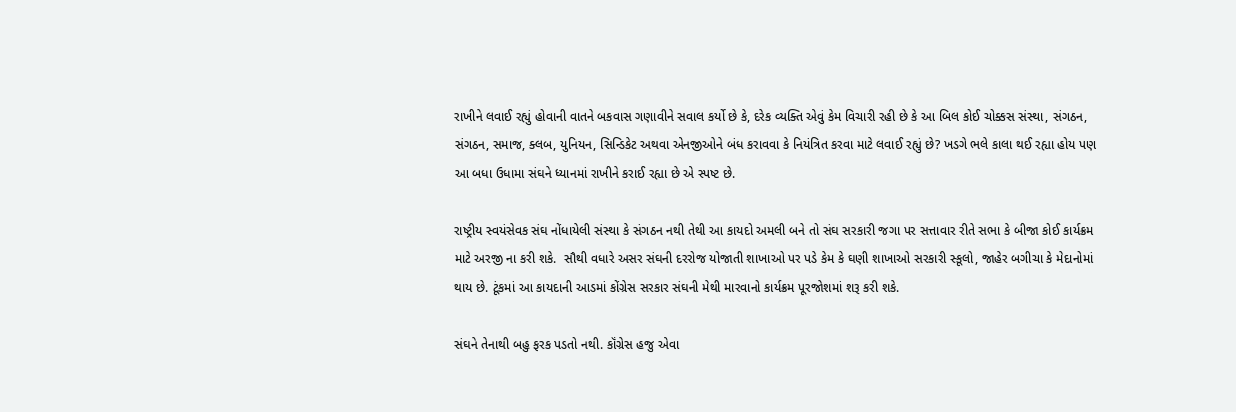રાખીને લવાઈ રહ્યું હોવાની વાતને બકવાસ ગણાવીને સવાલ કર્યો છે કે, દરેક વ્યક્તિ એવું કેમ વિચારી રહી છે કે આ બિલ કોઈ ચોક્કસ સંસ્થા, સંગઠન, સંગઠન, સમાજ, ક્લબ, યુનિયન, સિન્ડિકેટ અથવા એનજીઓને બંધ કરાવવા કે નિયંત્રિત કરવા માટે લવાઈ રહ્યું છે? ખડગે ભલે કાલા થઈ રહ્યા હોય પણ આ બધા ઉધામા સંઘને ધ્યાનમાં રાખીને કરાઈ રહ્યા છે એ સ્પષ્ટ છે.

રાષ્ટ્રીય સ્વયંસેવક સંઘ નોંધાયેલી સંસ્થા કે સંગઠન નથી તેથી આ કાયદો અમલી બને તો સંઘ સરકારી જગા પર સત્તાવાર રીતે સભા કે બીજા કોઈ કાર્યક્રમ માટે અરજી ના કરી શકે.  સૌથી વધારે અસર સંઘની દરરોજ યોજાતી શાખાઓ પર પડે કેમ કે ઘણી શાખાઓ સરકારી સ્કૂલો, જાહેર બગીચા કે મેદાનોમાં થાય છે. ટૂંકમાં આ કાયદાની આડમાં કોંગ્રેસ સરકાર સંઘની મેથી મારવાનો કાર્યક્રમ પૂરજોશમાં શરૂ કરી શકે.

સંઘને તેનાથી બહુ ફરક પડતો નથી. કૉંગ્રેસ હજુ એવા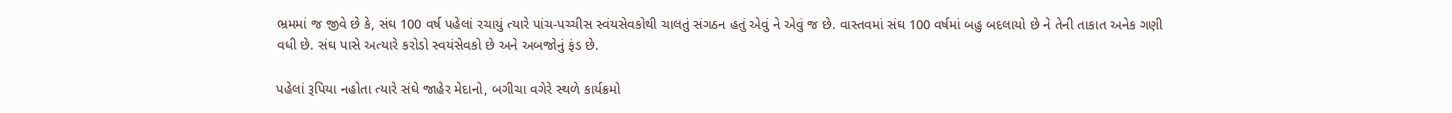ભ્રમમાં જ જીવે છે કે, સંઘ 100 વર્ષ પહેલાં રચાયું ત્યારે પાંચ-પચ્ચીસ સ્વંયસેવકોથી ચાલતું સંગઠન હતું એવું ને એવું જ છે. વાસ્તવમાં સંઘ 100 વર્ષમાં બહુ બદલાયો છે ને તેની તાકાત અનેક ગણી વધી છે. સંઘ પાસે અત્યારે કરોડો સ્વયંસેવકો છે અને અબજોનું ફંડ છે.

પહેલાં રૂપિયા નહોતા ત્યારે સંઘે જાહેર મેદાનો, બગીચા વગેરે સ્થળે કાર્યક્રમો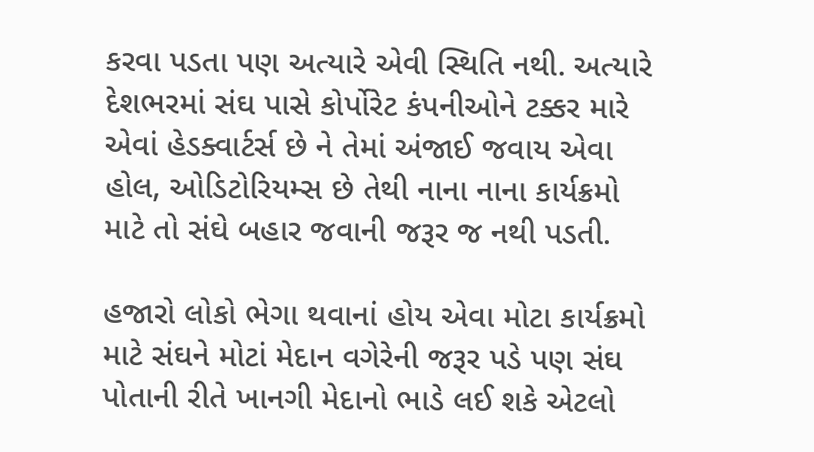કરવા પડતા પણ અત્યારે એવી સ્થિતિ નથી. અત્યારે દેશભરમાં સંઘ પાસે કોર્પોરેટ કંપનીઓને ટક્કર મારે એવાં હેડક્વાર્ટર્સ છે ને તેમાં અંજાઈ જવાય એવા હોલ, ઓડિટોરિયમ્સ છે તેથી નાના નાના કાર્યક્રમો માટે તો સંઘે બહાર જવાની જરૂર જ નથી પડતી.

હજારો લોકો ભેગા થવાનાં હોય એવા મોટા કાર્યક્રમો માટે સંઘને મોટાં મેદાન વગેરેની જરૂર પડે પણ સંઘ પોતાની રીતે ખાનગી મેદાનો ભાડે લઈ શકે એટલો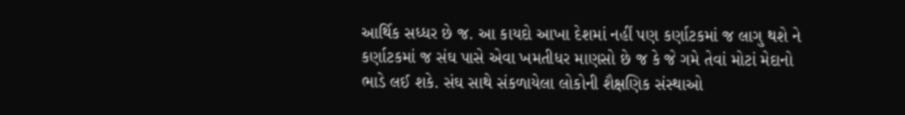આર્થિક સધ્ધર છે જ. આ કાયદો આખા દેશમાં નહીં પણ કર્ણાટકમાં જ લાગુ થશે ને કર્ણાટકમાં જ સંઘ પાસે એવા ખમતીધર માણસો છે જ કે જે ગમે તેવાં મોટાં મેદાનો ભાડે લઈ શકે. સંઘ સાથે સંકળાયેલા લોકોની શૈક્ષણિક સંસ્થાઓ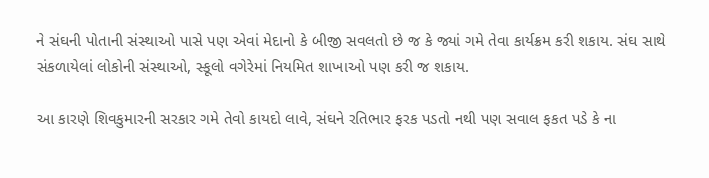ને સંઘની પોતાની સંસ્થાઓ પાસે પણ એવાં મેદાનો કે બીજી સવલતો છે જ કે જ્યાં ગમે તેવા કાર્યક્રમ કરી શકાય. સંઘ સાથે સંકળાયેલાં લોકોની સંસ્થાઓ, સ્કૂલો વગેરેમાં નિયમિત શાખાઓ પણ કરી જ શકાય.

આ કારણે શિવકુમારની સરકાર ગમે તેવો કાયદો લાવે, સંઘને રતિભાર ફરક પડતો નથી પણ સવાલ ફકત પડે કે ના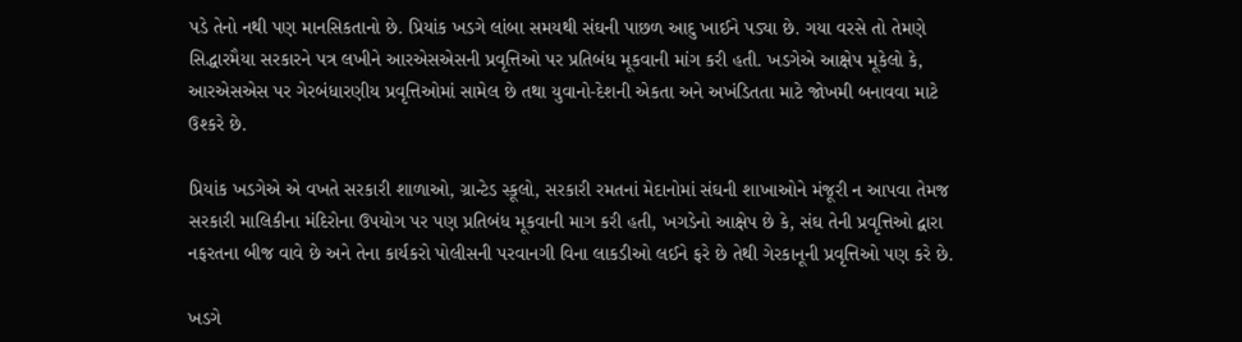પડે તેનો નથી પણ માનસિકતાનો છે. પ્રિયાંક ખડગે લાંબા સમયથી સંઘની પાછળ આદુ ખાઈને પડ્યા છે. ગયા વરસે તો તેમણે સિદ્ધારમૈયા સરકારને પત્ર લખીને આરએસએસની પ્રવૃત્તિઓ પર પ્રતિબંધ મૂકવાની માંગ કરી હતી. ખડગેએ આક્ષેપ મૂકેલો કે, આરએસએસ પર ગેરબંધારણીય પ્રવૃત્તિઓમાં સામેલ છે તથા યુવાનો-દેશની એકતા અને અખંડિતતા માટે જોખમી બનાવવા માટે ઉશ્કરે છે.

પ્રિયાંક ખડગેએ એ વખતે સરકારી શાળાઓ, ગ્રાન્ટેડ સ્કૂલો, સરકારી રમતનાં મેદાનોમાં સંઘની શાખાઓને મંજૂરી ન આપવા તેમજ સરકારી માલિકીના મંદિરોના ઉપયોગ પર પણ પ્રતિબંધ મૂકવાની માગ કરી હતી, ખગડેનો આક્ષેપ છે કે, સંઘ તેની પ્રવૃત્તિઓ દ્વારા નફરતના બીજ વાવે છે અને તેના કાર્યકરો પોલીસની પરવાનગી વિના લાકડીઓ લઈને ફરે છે તેથી ગેરકાનૂની પ્રવૃત્તિઓ પણ કરે છે.

ખડગે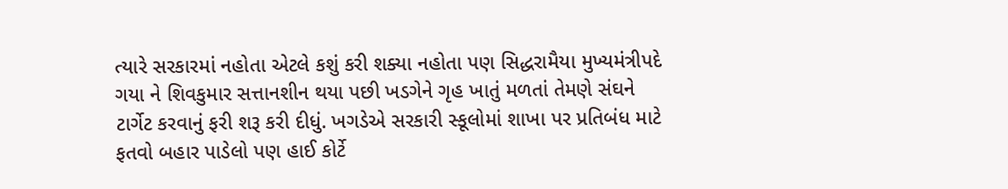ત્યારે સરકારમાં નહોતા એટલે કશું કરી શક્યા નહોતા પણ સિદ્ધરામૈયા મુખ્યમંત્રીપદે ગયા ને શિવકુમાર સત્તાનશીન થયા પછી ખડગેને ગૃહ ખાતું મળતાં તેમણે સંઘને ટાર્ગેટ કરવાનું ફરી શરૂ કરી દીધું. ખગડેએ સરકારી સ્કૂલોમાં શાખા પર પ્રતિબંધ માટે ફતવો બહાર પાડેલો પણ હાઈ કોર્ટે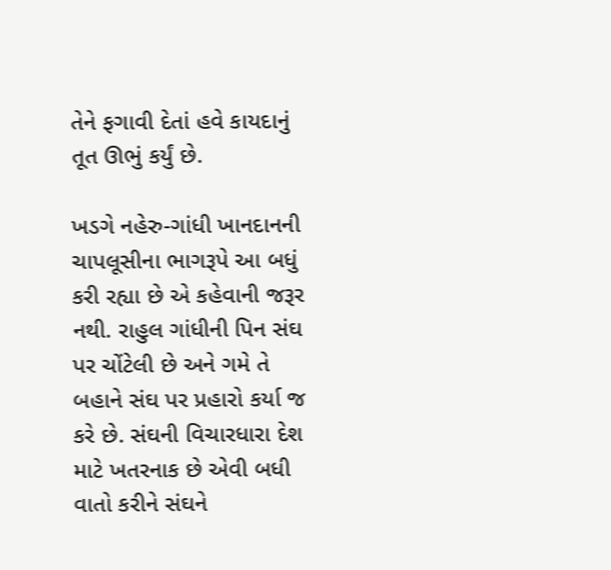તેને ફગાવી દેતાં હવે કાયદાનું તૂત ઊભું કર્યું છે.

ખડગે નહેરુ-ગાંધી ખાનદાનની ચાપલૂસીના ભાગરૂપે આ બધું કરી રહ્યા છે એ કહેવાની જરૂર નથી. રાહુલ ગાંધીની પિન સંઘ પર ચોંટેલી છે અને ગમે તે બહાને સંઘ પર પ્રહારો કર્યા જ કરે છે. સંઘની વિચારધારા દેશ માટે ખતરનાક છે એવી બધી વાતો કરીને સંઘને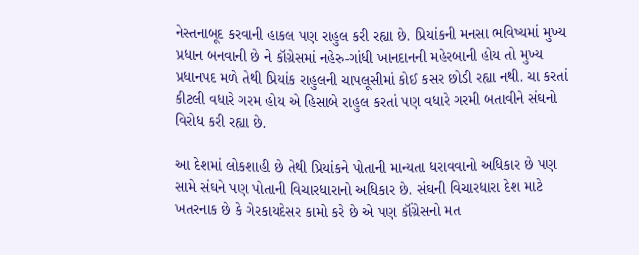નેસ્તનાબૂદ કરવાની હાકલ પણ રાહુલ કરી રહ્યા છે. પ્રિયાંકની મનસા ભવિષ્યમાં મુખ્ય પ્રધાન બનવાની છે ને કૉગ્રેસમાં નહેરુ-ગાંધી ખાનદાનની મહેરબાની હોય તો મુખ્ય પ્રધાનપદ મળે તેથી પ્રિયાંક રાહુલની ચાપલૂસીમાં કોઈ કસર છોડી રહ્યા નથી. ચા કરતાં કીટલી વધારે ગરમ હોય એ હિસાબે રાહુલ કરતાં પણ વધારે ગરમી બતાવીને સંઘનો વિરોધ કરી રહ્યા છે.

આ દેશમાં લોકશાહી છે તેથી પ્રિયાંકને પોતાની માન્યતા ધરાવવાનો અધિકાર છે પણ સામે સંઘને પણ પોતાની વિચારધારાનો અધિકાર છે. સંઘની વિચારધારા દેશ માટે ખતરનાક છે કે ગેરકાયદેસર કામો કરે છે એ પણ કૉંગ્રેસનો મત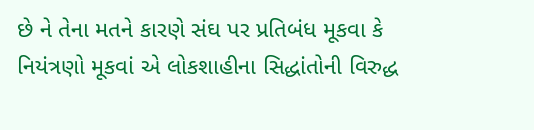છે ને તેના મતને કારણે સંઘ પર પ્રતિબંધ મૂકવા કે નિયંત્રણો મૂકવાં એ લોકશાહીના સિદ્ધાંતોની વિરુદ્ધ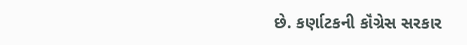છે. કર્ણાટકની કૉંગ્રેસ સરકાર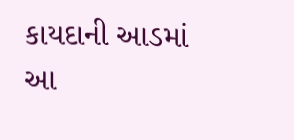કાયદાની આડમાં આ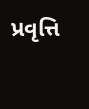પ્રવૃત્તિ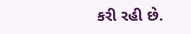કરી રહી છે.